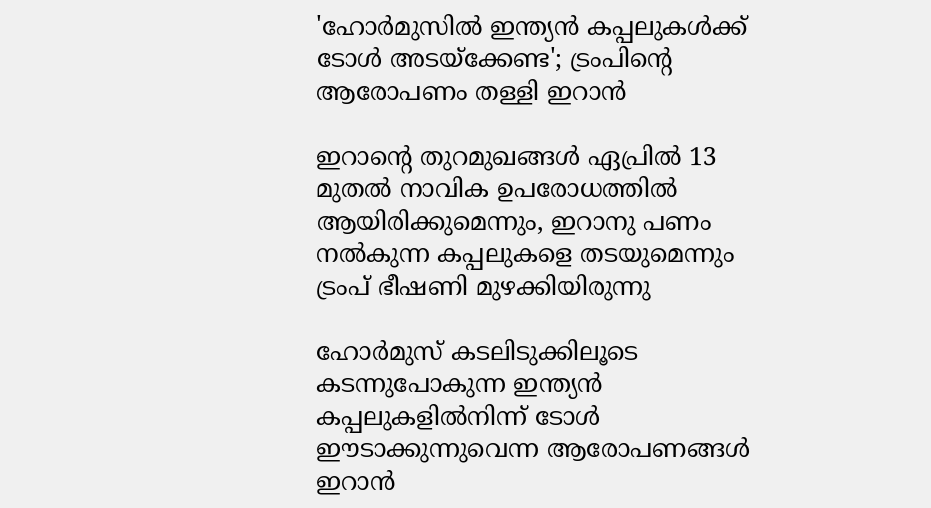'ഹോര്‍മുസില്‍ ഇന്ത്യന്‍ കപ്പലുകള്‍ക്ക് ടോള്‍ അടയ്‌ക്കേണ്ട'; ട്രംപിന്റെ ആരോപണം തള്ളി ഇറാന്‍

ഇറാന്റെ തുറമുഖങ്ങള്‍ ഏപ്രില്‍ 13 മുതല്‍ നാവിക ഉപരോധത്തില്‍ ആയിരിക്കുമെന്നും, ഇറാനു പണം നല്‍കുന്ന കപ്പലുകളെ തടയുമെന്നും ട്രംപ് ഭീഷണി മുഴക്കിയിരുന്നു

ഹോര്‍മുസ് കടലിടുക്കിലൂടെ കടന്നുപോകുന്ന ഇന്ത്യന്‍ കപ്പലുകളില്‍നിന്ന് ടോള്‍ ഈടാക്കുന്നുവെന്ന ആരോപണങ്ങള്‍ ഇറാന്‍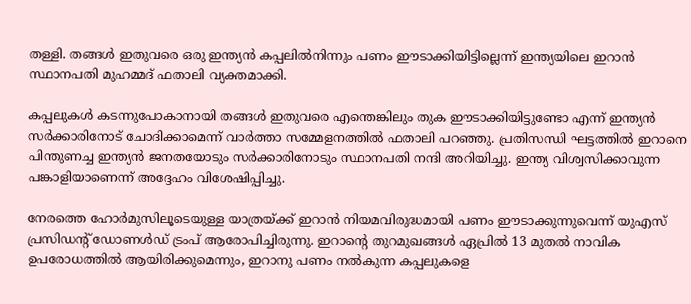തള്ളി. തങ്ങള്‍ ഇതുവരെ ഒരു ഇന്ത്യന്‍ കപ്പലില്‍നിന്നും പണം ഈടാക്കിയിട്ടില്ലെന്ന് ഇന്ത്യയിലെ ഇറാന്‍ സ്ഥാനപതി മുഹമ്മദ് ഫതാലി വ്യക്തമാക്കി.

കപ്പലുകള്‍ കടന്നുപോകാനായി തങ്ങള്‍ ഇതുവരെ എന്തെങ്കിലും തുക ഈടാക്കിയിട്ടുണ്ടോ എന്ന് ഇന്ത്യന്‍ സര്‍ക്കാരിനോട് ചോദിക്കാമെന്ന് വാര്‍ത്താ സമ്മേളനത്തില്‍ ഫതാലി പറഞ്ഞു. പ്രതിസന്ധി ഘട്ടത്തില്‍ ഇറാനെ പിന്തുണച്ച ഇന്ത്യന്‍ ജനതയോടും സര്‍ക്കാരിനോടും സ്ഥാനപതി നന്ദി അറിയിച്ചു. ഇന്ത്യ വിശ്വസിക്കാവുന്ന പങ്കാളിയാണെന്ന് അദ്ദേഹം വിശേഷിപ്പിച്ചു.

നേരത്തെ ഹോര്‍മുസിലൂടെയുള്ള യാത്രയ്ക്ക് ഇറാന്‍ നിയമവിരുദ്ധമായി പണം ഈടാക്കുന്നുവെന്ന് യുഎസ് പ്രസിഡന്റ് ഡോണള്‍ഡ് ട്രംപ് ആരോപിച്ചിരുന്നു. ഇറാന്റെ തുറമുഖങ്ങള്‍ ഏപ്രില്‍ 13 മുതല്‍ നാവിക ഉപരോധത്തില്‍ ആയിരിക്കുമെന്നും, ഇറാനു പണം നല്‍കുന്ന കപ്പലുകളെ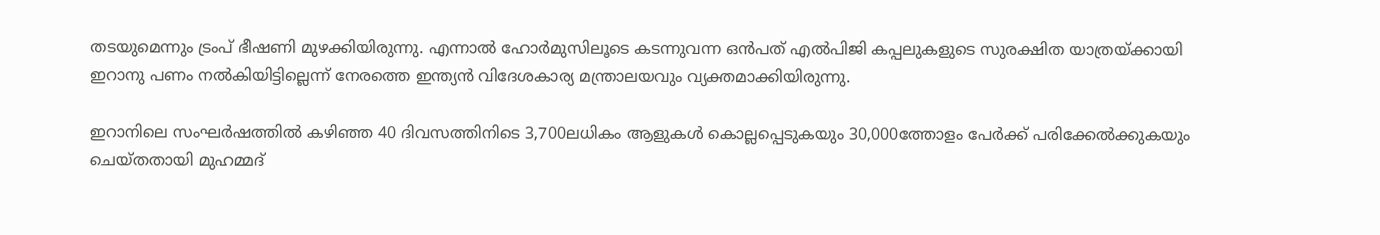തടയുമെന്നും ട്രംപ് ഭീഷണി മുഴക്കിയിരുന്നു. എന്നാല്‍ ഹോര്‍മുസിലൂടെ കടന്നുവന്ന ഒന്‍പത് എല്‍പിജി കപ്പലുകളുടെ സുരക്ഷിത യാത്രയ്ക്കായി ഇറാനു പണം നല്‍കിയിട്ടില്ലെന്ന് നേരത്തെ ഇന്ത്യന്‍ വിദേശകാര്യ മന്ത്രാലയവും വ്യക്തമാക്കിയിരുന്നു.

ഇറാനിലെ സംഘര്‍ഷത്തില്‍ കഴിഞ്ഞ 40 ദിവസത്തിനിടെ 3,700ലധികം ആളുകള്‍ കൊല്ലപ്പെടുകയും 30,000ത്തോളം പേര്‍ക്ക് പരിക്കേല്‍ക്കുകയും ചെയ്തതായി മുഹമ്മദ്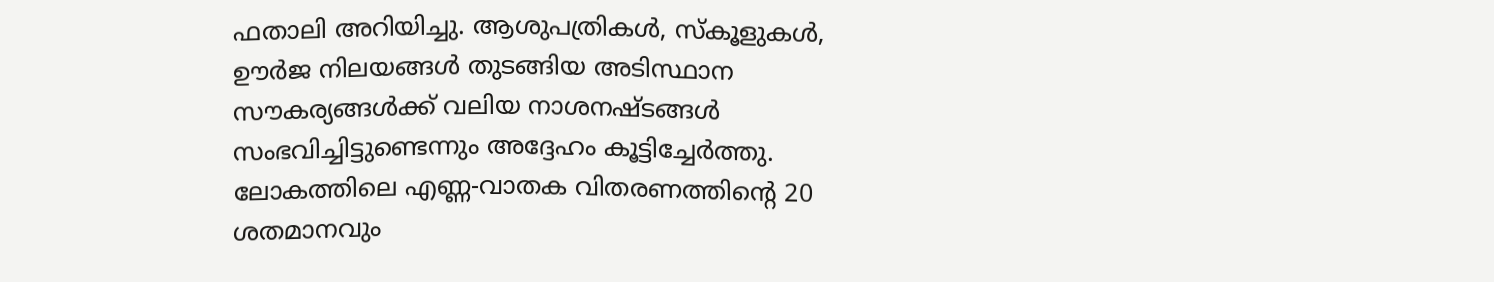ഫതാലി അറിയിച്ചു. ആശുപത്രികള്‍, സ്‌കൂളുകള്‍, ഊര്‍ജ നിലയങ്ങള്‍ തുടങ്ങിയ അടിസ്ഥാന സൗകര്യങ്ങള്‍ക്ക് വലിയ നാശനഷ്ടങ്ങള്‍ സംഭവിച്ചിട്ടുണ്ടെന്നും അദ്ദേഹം കൂട്ടിച്ചേര്‍ത്തു. ലോകത്തിലെ എണ്ണ-വാതക വിതരണത്തിന്റെ 20 ശതമാനവും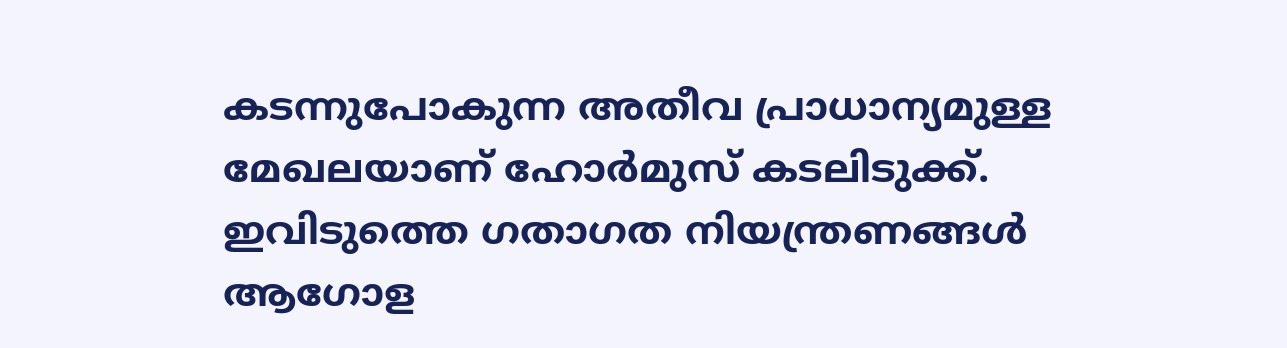കടന്നുപോകുന്ന അതീവ പ്രാധാന്യമുള്ള മേഖലയാണ് ഹോര്‍മുസ് കടലിടുക്ക്. ഇവിടുത്തെ ഗതാഗത നിയന്ത്രണങ്ങള്‍ ആഗോള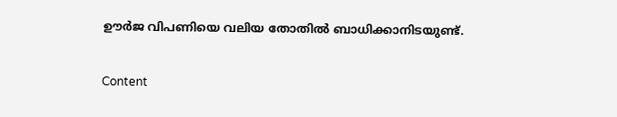ഊര്‍ജ വിപണിയെ വലിയ തോതില്‍ ബാധിക്കാനിടയുണ്ട്.

Content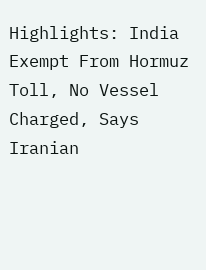Highlights: India Exempt From Hormuz Toll, No Vessel Charged, Says Iranian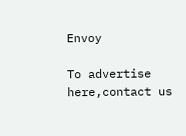Envoy

To advertise here,contact us